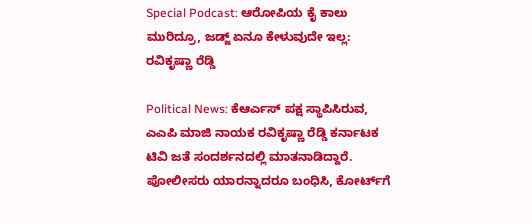Special Podcast: ಆರೋಪಿಯ ಕೈ ಕಾಲು ಮುರಿದ್ರೂ, ಜಡ್ಜ್ ಏನೂ ಕೇಳುವುದೇ ಇಲ್ಲ: ರವಿಕೃಷ್ಣಾ ರೆಡ್ಡಿ

Political News: ಕೆಆರ್ಎಸ್ ಪಕ್ಷ ಸ್ಥಾಪಿಸಿರುವ, ಎಎಪಿ ಮಾಜಿ ನಾಯಕ ರವಿಕೃಷ್ಣಾ ರೆಡ್ಡಿ ಕರ್ನಾಟಕ ಟಿವಿ ಜತೆ ಸಂದರ್ಶನದಲ್ಲಿ ಮಾತನಾಡಿದ್ದಾರೆ. ಪೋಲೀಸರು ಯಾರನ್ನಾದರೂ ಬಂಧಿಸಿ, ಕೋರ್ಟ್‌ಗೆ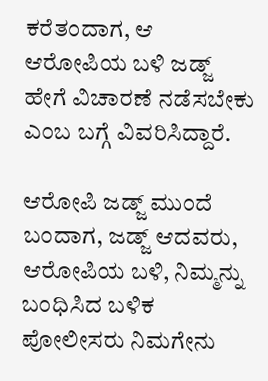ಕರೆತಂದಾಗ, ಆ ಆರೋಪಿಯ ಬಳಿ ಜಡ್ಜ್ ಹೇಗೆ ವಿಚಾರಣೆ ನಡೆಸಬೇಕು ಎಂಬ ಬಗ್ಗೆ ವಿವರಿಸಿದ್ದಾರೆ.

ಆರೋಪಿ ಜಡ್ಜ್ ಮುಂದೆ ಬಂದಾಗ, ಜಡ್ಜ್ ಆದವರು, ಆರೋಪಿಯ ಬಳಿ, ನಿಮ್ಮನ್ನು ಬಂಧಿಸಿದ ಬಳಿಕ ಪೋಲೀಸರು ನಿಮಗೇನು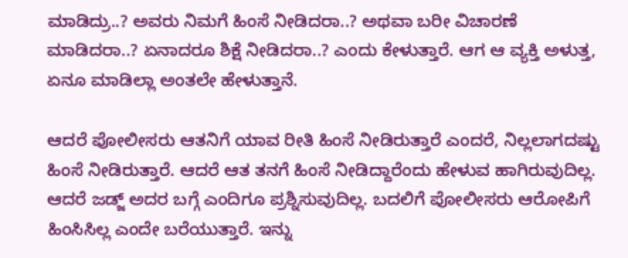ಮಾಡಿದ್ರು..? ಅವರು ನಿಮಗೆ ಹಿಂಸೆ ನೀಡಿದರಾ..? ಅಥವಾ ಬರೀ ವಿಚಾರಣೆ ಮಾಡಿದರಾ..? ಏನಾದರೂ ಶಿಕ್ಷೆ ನೀಡಿದರಾ..? ಎಂದು ಕೇಳುತ್ತಾರೆ. ಆಗ ಆ ವ್ಯಕ್ತಿ ಅಳುತ್ತ, ಏನೂ ಮಾಡಿಲ್ಲಾ ಅಂತಲೇ ಹೇಳುತ್ತಾನೆ.

ಆದರೆ ಪೋಲೀಸರು ಆತನಿಗೆ ಯಾವ ರೀತಿ ಹಿಂಸೆ ನೀಡಿರುತ್ತಾರೆ ಎಂದರೆ, ನಿಲ್ಲಲಾಗದಷ್ಟು ಹಿಂಸೆ ನೀಡಿರುತ್ತಾರೆ. ಆದರೆ ಆತ ತನಗೆ ಹಿಂಸೆ ನೀಡಿದ್ದಾರೆಂದು ಹೇಳುವ ಹಾಗಿರುವುದಿಲ್ಲ. ಆದರೆ ಜಡ್ಜ್ ಅದರ ಬಗ್ಗೆ ಎಂದಿಗೂ ಪ್ರಶ್ನಿಸುವುದಿಲ್ಲ. ಬದಲಿಗೆ ಪೋಲೀಸರು ಆರೋಪಿಗೆ ಹಿಂಸಿಸಿಲ್ಲ ಎಂದೇ ಬರೆಯುತ್ತಾರೆ. ಇನ್ನು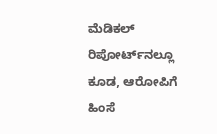ಮೆಡಿಕಲ್ ರಿಪೋರ್ಟ್‌ನಲ್ಲೂ ಕೂಡ, ಆರೋಪಿಗೆ ಹಿಂಸೆ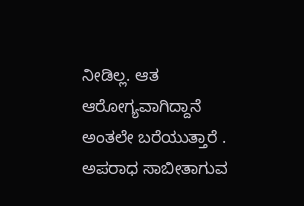ನೀಡಿಲ್ಲ. ಆತ ಆರೋಗ್ಯವಾಗಿದ್ದಾನೆ ಅಂತಲೇ ಬರೆಯುತ್ತಾರೆ . ಅಪರಾಧ ಸಾಬೀತಾಗುವ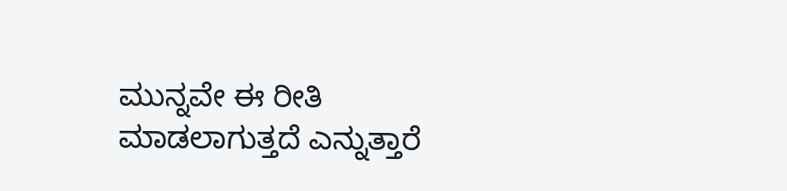ಮುನ್ನವೇ ಈ ರೀತಿ ಮಾಡಲಾಗುತ್ತದೆ ಎನ್ನುತ್ತಾರೆ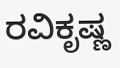ರವಿಕೃಷ್ಣ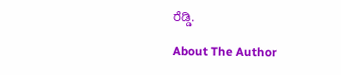ರೆಡ್ಡಿ.

About The Author